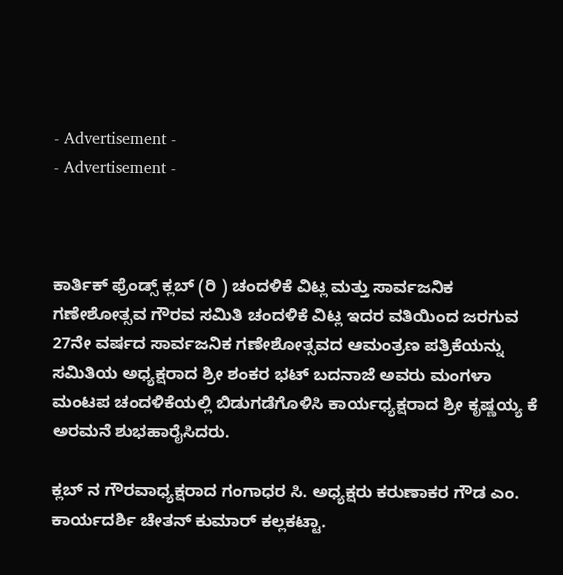- Advertisement -
- Advertisement -



ಕಾರ್ತಿಕ್ ಫ್ರೆಂಡ್ಸ್ ಕ್ಲಬ್ (ರಿ ) ಚಂದಳಿಕೆ ವಿಟ್ಲ ಮತ್ತು ಸಾರ್ವಜನಿಕ ಗಣೇಶೋತ್ಸವ ಗೌರವ ಸಮಿತಿ ಚಂದಳಿಕೆ ವಿಟ್ಲ ಇದರ ವತಿಯಿಂದ ಜರಗುವ 27ನೇ ವರ್ಷದ ಸಾರ್ವಜನಿಕ ಗಣೇಶೋತ್ಸವದ ಆಮಂತ್ರಣ ಪತ್ರಿಕೆಯನ್ನು ಸಮಿತಿಯ ಅಧ್ಯಕ್ಷರಾದ ಶ್ರೀ ಶಂಕರ ಭಟ್ ಬದನಾಜೆ ಅವರು ಮಂಗಳಾ ಮಂಟಪ ಚಂದಳಿಕೆಯಲ್ಲಿ ಬಿಡುಗಡೆಗೊಳಿಸಿ ಕಾರ್ಯಧ್ಯಕ್ಷರಾದ ಶ್ರೀ ಕೃಷ್ಣಯ್ಯ ಕೆ ಅರಮನೆ ಶುಭಹಾರೈಸಿದರು.

ಕ್ಲಬ್ ನ ಗೌರವಾಧ್ಯಕ್ಷರಾದ ಗಂಗಾಧರ ಸಿ. ಅಧ್ಯಕ್ಷರು ಕರುಣಾಕರ ಗೌಡ ಎಂ. ಕಾರ್ಯದರ್ಶಿ ಚೇತನ್ ಕುಮಾರ್ ಕಲ್ಲಕಟ್ಟಾ.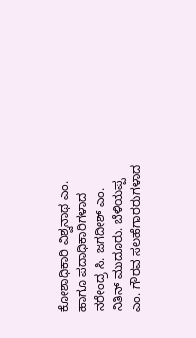ಕೋಶಾಧಿಕಾರಿ ವಿಶ್ವನಾಥ ಎಂ. ಹಾಗೂ ಪದಾಧಿಕಾರಿಗಳಾದ ನರೇಂದ್ರ ಸಿ. ಜಗದೀಶ್ ಎಂ. ನಿತಿನ್ ಮುದೂರು. ಬೆಳಿಯಪ್ಪ ಎಂ. ಗೌರವ ಸಲಹೆಗಾರರುಗಳಾದ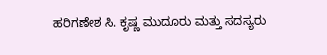ಹರಿಗಣೇಶ ಸಿ. ಕೃಷ್ಣ ಮುದೂರು ಮತ್ತು ಸದಸ್ಯರು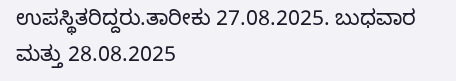ಉಪಸ್ಥಿತರಿದ್ದರು.ತಾರೀಕು 27.08.2025. ಬುಧವಾರ ಮತ್ತು 28.08.2025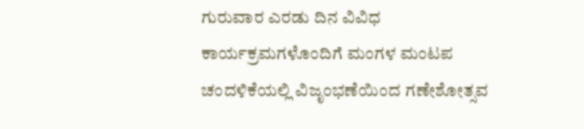ಗುರುವಾರ ಎರಡು ದಿನ ವಿವಿಧ ಕಾರ್ಯಕ್ರಮಗಳೊಂದಿಗೆ ಮಂಗಳ ಮಂಟಪ ಚಂದಳಿಕೆಯಲ್ಲಿ ವಿಜೃಂಭಣೆಯಿಂದ ಗಣೇಶೋತ್ಸವ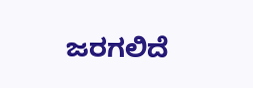ಜರಗಲಿದೆ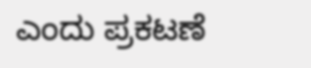ಎಂದು ಪ್ರಕಟಣೆ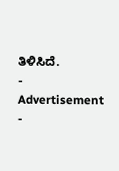ತಿಳಿಸಿದೆ.
- Advertisement -